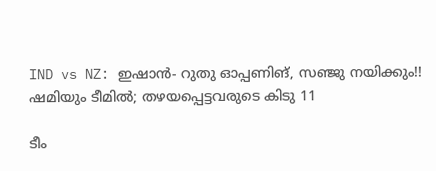IND vs NZ: ഇഷാന്‍- റുതു ഓപ്പണിങ്, സഞ്ജു നയിക്കും!! ഷമിയും ടീമില്‍; തഴയപ്പെട്ടവരുടെ കിടു 11

ടീം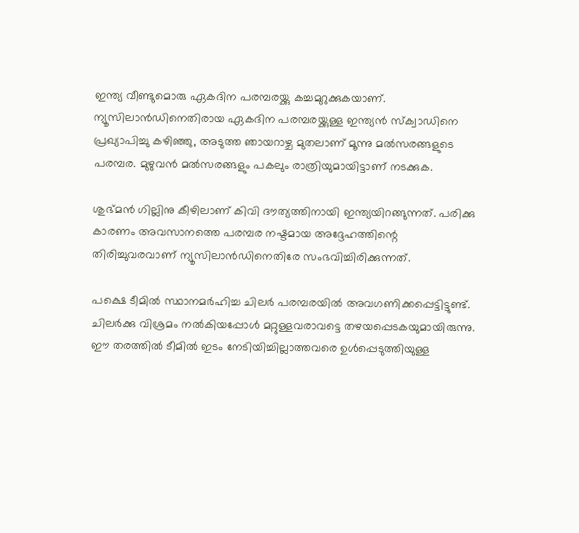ഇന്ത്യ വീണ്ടുമൊരു ഏകദിന പരമ്പരയ്ക്കു കച്ചമുറുക്കുകയാണ്. ന്യൂസിലാന്‍ഡിനെതിരായ ഏകദിന പരമ്പരയ്ക്കുള്ള ഇന്ത്യന്‍ സ്‌ക്വാഡിനെ പ്രഖ്യാപിച്ചു കഴിഞ്ഞു, അടുത്ത ഞായറാഴ്ച മുതലാണ് മൂന്നു മല്‍സരങ്ങളുടെ പരമ്പര. മുഴുവന്‍ മല്‍സരങ്ങളും പകലും രാത്രിയുമായിട്ടാണ് നടക്കുക.

ശുഭ്മന്‍ ഗില്ലിനു കീഴിലാണ് കിവി ദൗത്യത്തിനായി ഇന്ത്യയിറങ്ങുന്നത്. പരിക്കു കാരണം അവസാനത്തെ പരമ്പര നഷ്ടമായ അദ്ദേഹത്തിന്റെ തിരിച്ചുവരവാണ് ന്യൂസിലാന്‍ഡിനെതിരേ സംഭവിച്ചിരിക്കുന്നത്.

പക്ഷെ ടീമില്‍ സ്ഥാനമര്‍ഹിച്ച ചിലര്‍ പരമ്പരയില്‍ അവഗണിക്കപ്പെട്ടിട്ടുണ്ട്. ചിലര്‍ക്കു വിശ്രമം നല്‍കിയപ്പോള്‍ മറ്റുള്ളവരാവട്ടെ തഴയപ്പെടകയുമായിരുന്നു. ഈ തരത്തില്‍ ടീമില്‍ ഇടം നേടിയിച്ചില്ലാത്തവരെ ഉള്‍പ്പെടുത്തിയുള്ള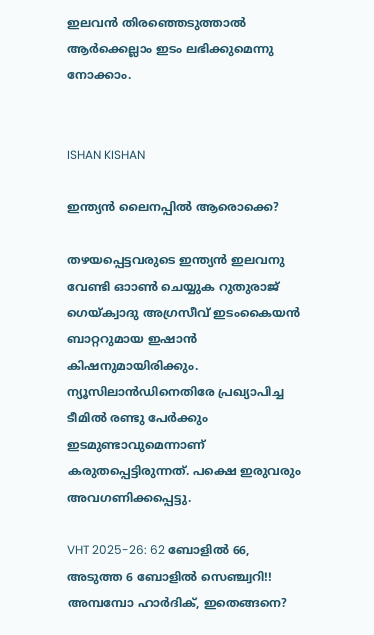ഇലവന്‍ തിരഞ്ഞെടുത്താല്‍ ആര്‍ക്കെല്ലാം ഇടം ലഭിക്കുമെന്നു നോക്കാം.


ISHAN KISHAN

ഇന്ത്യന്‍ ലൈനപ്പില്‍ ആരൊക്കെ?

തഴയപ്പെട്ടവരുടെ ഇന്ത്യന്‍ ഇലവനു വേണ്ടി ഓാണ്‍ ചെയ്യുക റുതുരാജ് ഗെയ്ക്വാദു അഗ്രസീവ് ഇടംകൈയന്‍ ബാറ്ററുമായ ഇഷാന്‍ കിഷനുമായിരിക്കും. ന്യൂസിലാന്‍ഡിനെതിരേ പ്രഖ്യാപിച്ച ടീമില്‍ രണ്ടു പേര്‍ക്കും ഇടമുണ്ടാവുമെന്നാണ് കരുതപ്പെട്ടിരുന്നത്. പക്ഷെ ഇരുവരും അവഗണിക്കപ്പെട്ടു.

VHT 2025-26: 62 ബോളില്‍ 66, അടുത്ത 6 ബോളില്‍ സെഞ്ച്വറി!! അമ്പമ്പോ ഹാര്‍ദിക്, ഇതെങ്ങനെ?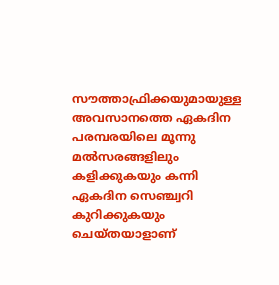സൗത്താഫ്രിക്കയുമായുള്ള അവസാനത്തെ ഏകദിന പരമ്പരയിലെ മൂന്നു മല്‍സരങ്ങളിലും കളിക്കുകയും കന്നി ഏകദിന സെഞ്ച്വറി കുറിക്കുകയും ചെയ്തയാളാണ്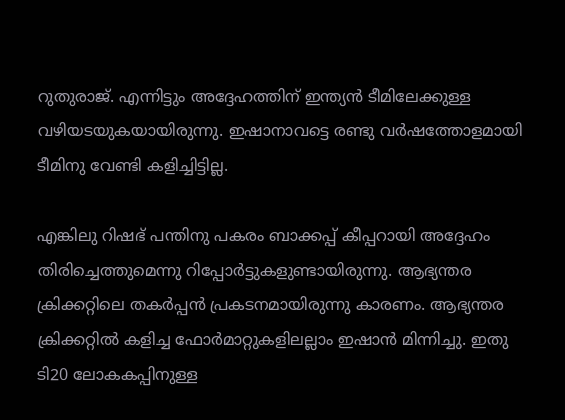റുതുരാജ്. എന്നിട്ടും അദ്ദേഹത്തിന് ഇന്ത്യന്‍ ടീമിലേക്കുള്ള വഴിയടയുകയായിരുന്നു. ഇഷാനാവട്ടെ രണ്ടു വര്‍ഷത്തോളമായി ടീമിനു വേണ്ടി കളിച്ചിട്ടില്ല.

എങ്കിലു റിഷഭ് പന്തിനു പകരം ബാക്കപ്പ് കീപ്പറായി അദ്ദേഹം തിരിച്ചെത്തുമെന്നു റിപ്പോര്‍ട്ടുകളുണ്ടായിരുന്നു. ആഭ്യന്തര ക്രിക്കറ്റിലെ തകര്‍പ്പന്‍ പ്രകടനമായിരുന്നു കാരണം. ആഭ്യന്തര ക്രിക്കറ്റില്‍ കളിച്ച ഫോര്‍മാറ്റുകളിലല്ലാം ഇഷാന്‍ മിന്നിച്ചു. ഇതു ടി20 ലോകകപ്പിനുള്ള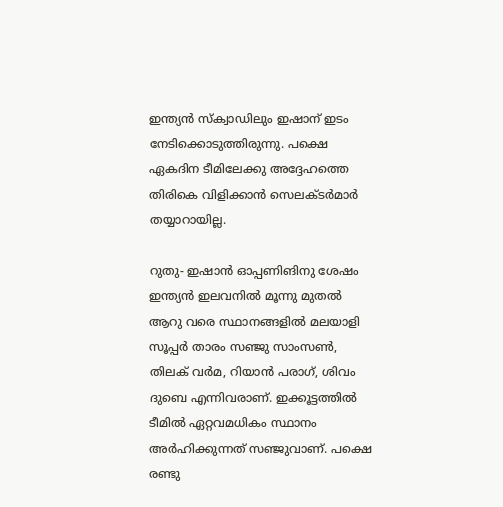ഇന്ത്യന്‍ സ്‌ക്വാഡിലും ഇഷാന് ഇടം നേടിക്കൊടുത്തിരുന്നു. പക്ഷെ ഏകദിന ടീമിലേക്കു അദ്ദേഹത്തെ തിരികെ വിളിക്കാന്‍ സെലക്ടര്‍മാര്‍ തയ്യാറായില്ല.

റുതു- ഇഷാന്‍ ഓപ്പണിങിനു ശേഷം ഇന്ത്യന്‍ ഇലവനില്‍ മൂന്നു മുതല്‍ ആറു വരെ സ്ഥാനങ്ങളില്‍ മലയാളി സൂപ്പര്‍ താരം സഞ്ജു സാംസണ്‍, തിലക് വര്‍മ, റിയാന്‍ പരാഗ്, ശിവം ദുബെ എന്നിവരാണ്. ഇക്കൂട്ടത്തില്‍ ടീമില്‍ ഏറ്റവമധികം സ്ഥാനം അര്‍ഹിക്കുന്നത് സഞ്ജുവാണ്. പക്ഷെ രണ്ടു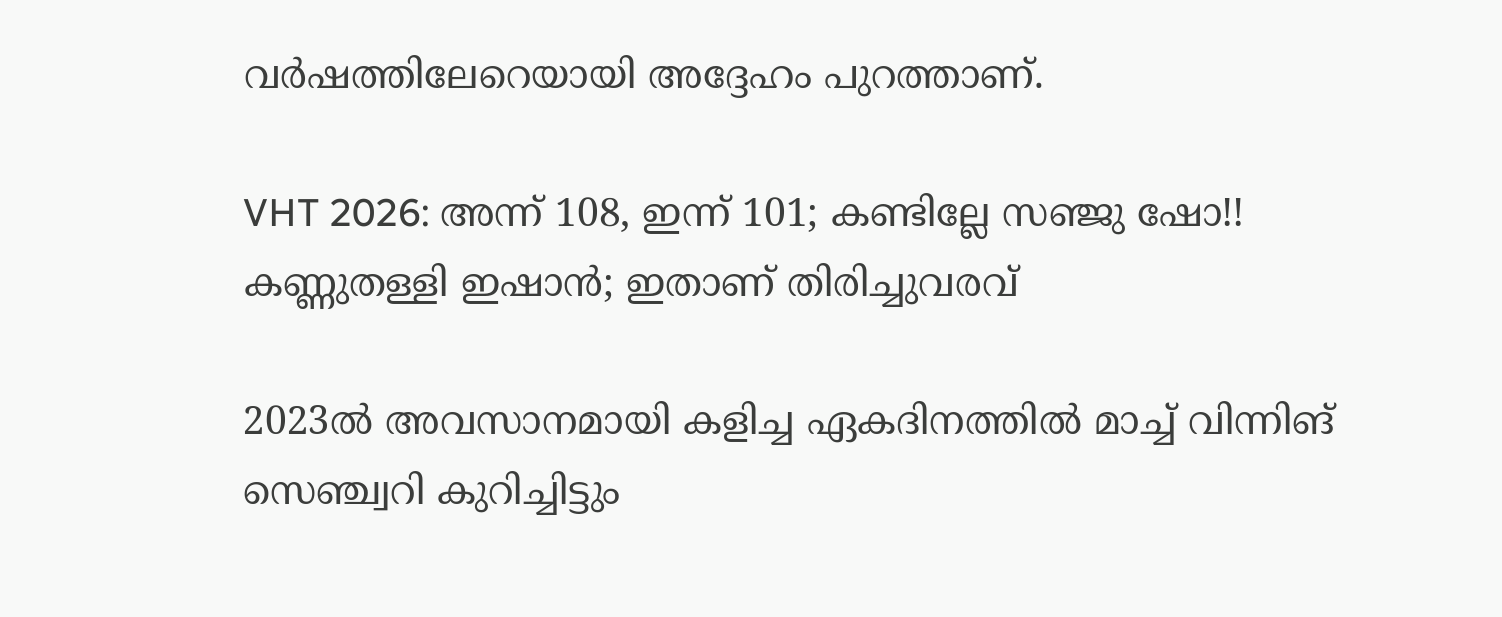വര്‍ഷത്തിലേറെയായി അദ്ദേഹം പുറത്താണ്.

VHT 2026: അന്ന് 108, ഇന്ന് 101; കണ്ടില്ലേ സഞ്ജു ഷോ!! കണ്ണുതള്ളി ഇഷാന്‍; ഇതാണ് തിരിച്ചുവരവ്

2023ല്‍ അവസാനമായി കളിച്ച ഏകദിനത്തില്‍ മാച്ച് വിന്നിങ് സെഞ്ച്വറി കുറിച്ചിട്ടും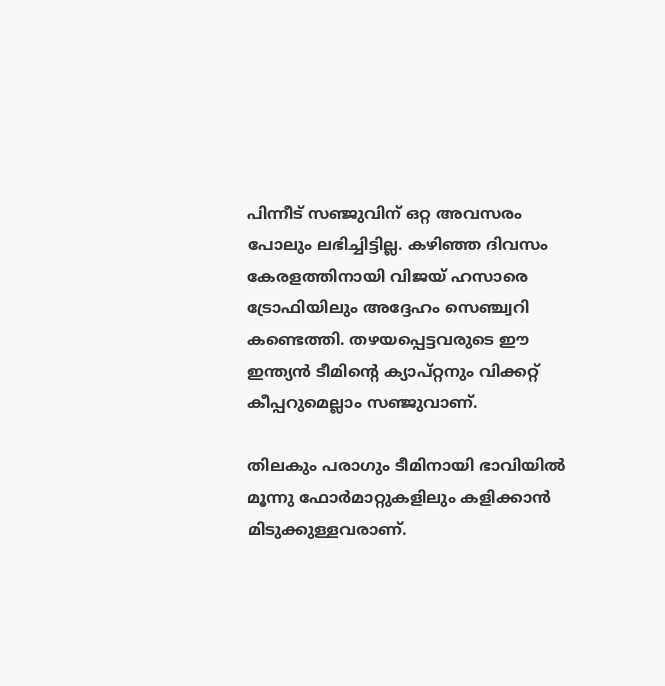പിന്നീട് സഞ്ജുവിന് ഒറ്റ അവസരം പോലും ലഭിച്ചിട്ടില്ല. കഴിഞ്ഞ ദിവസം കേരളത്തിനായി വിജയ് ഹസാരെ ട്രോഫിയിലും അദ്ദേഹം സെഞ്ച്വറി കണ്ടെത്തി. തഴയപ്പെട്ടവരുടെ ഈ ഇന്ത്യന്‍ ടീമിന്റെ ക്യാപ്റ്റനും വിക്കറ്റ് കീപ്പറുമെല്ലാം സഞ്ജുവാണ്.

തിലകും പരാഗും ടീമിനായി ഭാവിയില്‍ മൂന്നു ഫോര്‍മാറ്റുകളിലും കളിക്കാന്‍ മിടുക്കുള്ളവരാണ്.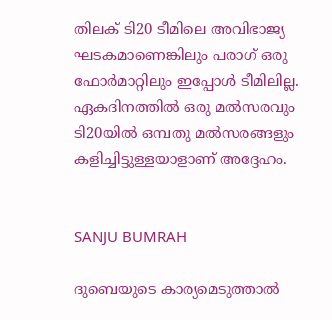തിലക് ടി20 ടീമിലെ അവിഭാജ്യ ഘടകമാണെങ്കിലും പരാഗ് ഒരു ഫോര്‍മാറ്റിലും ഇപ്പോള്‍ ടീമിലില്ല. ഏകദിനത്തില്‍ ഒരു മല്‍സരവും ടി20യില്‍ ഒമ്പതു മല്‍സരങ്ങളും കളിച്ചിട്ടുള്ളയാളാണ് അദ്ദേഹം.


SANJU BUMRAH

ദുബെയുടെ കാര്യമെടുത്താല്‍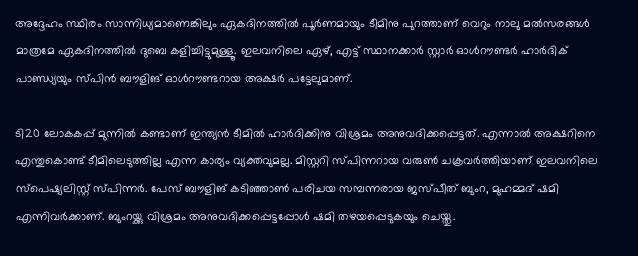അദ്ദേഹം സ്ഥിരം സാന്നിധ്യമാണെങ്കിലും ഏകദിനത്തില്‍ പൂര്‍ണമായും ടീമിനു പുറത്താണ് വെറും നാലു മല്‍സരങ്ങള്‍ മാത്രമേ ഏകദിനത്തില്‍ ദുബെ കളിച്ചിട്ടുമുള്ളൂ. ഇലവനിലെ ഏഴ്, എട്ട് സ്ഥാനക്കാര്‍ സ്റ്റാര്‍ ഓള്‍റൗണ്ടര്‍ ഹാര്‍ദിക് പാണ്ഡ്യയും സ്പിന്‍ ബൗളിങ് ഓള്‍റൗണ്ടറായ അക്ഷര്‍ പട്ടേലുമാണ്.

ടി20 ലോകകപ്പ് മുന്നില്‍ കണ്ടാണ് ഇന്ത്യന്‍ ടീമില്‍ ഹാര്‍ദിക്കിനു വിശ്രമം അനുവദിക്കപ്പെട്ടത്. എന്നാല്‍ അക്ഷറിനെ എന്തുകൊണ്ട് ടീമിലെടുത്തില്ല എന്ന കാര്യം വ്യക്തവുമല്ല. മിസ്റ്ററി സ്പിന്നറായ വരുണ്‍ ചക്രവര്‍ത്തിയാണ് ഇലവനിലെ സ്‌പെഷ്യലിസ്റ്റ് സ്പിന്നര്‍. പേസ് ബൗളിങ് കടിഞ്ഞാണ്‍ പരിചയ സമ്പന്നരായ ജസ്പീത് ബുംറ, മുഹമ്മദ് ഷമി എന്നിവര്‍ക്കാണ്. ബുംറയ്ക്കു വിശ്രമം അനുവദിക്കപ്പെട്ടപ്പോള്‍ ഷമി തഴയപ്പെടുകയും ചെയ്തു.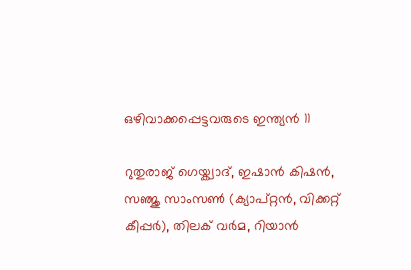ഒഴിവാക്കപ്പെട്ടവരുടെ ഇന്ത്യന്‍ 11

റുതുരാജ് ഗെയ്ക്വാദ്, ഇഷാന്‍ കിഷന്‍, സഞ്ജു സാംസണ്‍ (ക്യാപ്റ്റന്‍, വിക്കറ്റ് കീപ്പര്‍), തിലക് വര്‍മ, റിയാന്‍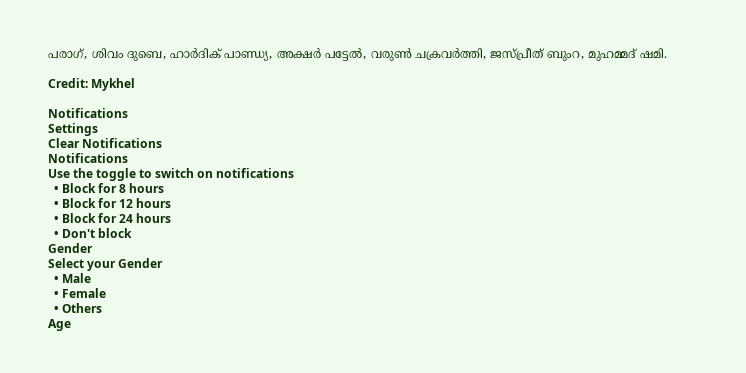പരാഗ്, ശിവം ദുബെ, ഹാര്‍ദിക് പാണ്ഡ്യ, അക്ഷര്‍ പട്ടേല്‍, വരുണ്‍ ചക്രവര്‍ത്തി, ജസ്പ്രീത് ബുംറ, മുഹമ്മദ് ഷമി.

Credit: Mykhel

Notifications
Settings
Clear Notifications
Notifications
Use the toggle to switch on notifications
  • Block for 8 hours
  • Block for 12 hours
  • Block for 24 hours
  • Don't block
Gender
Select your Gender
  • Male
  • Female
  • Others
Age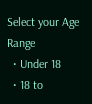Select your Age Range
  • Under 18
  • 18 to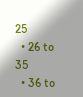25
  • 26 to 35
  • 36 to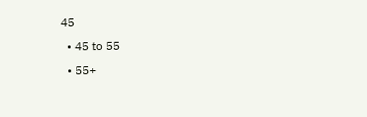45
  • 45 to 55
  • 55+